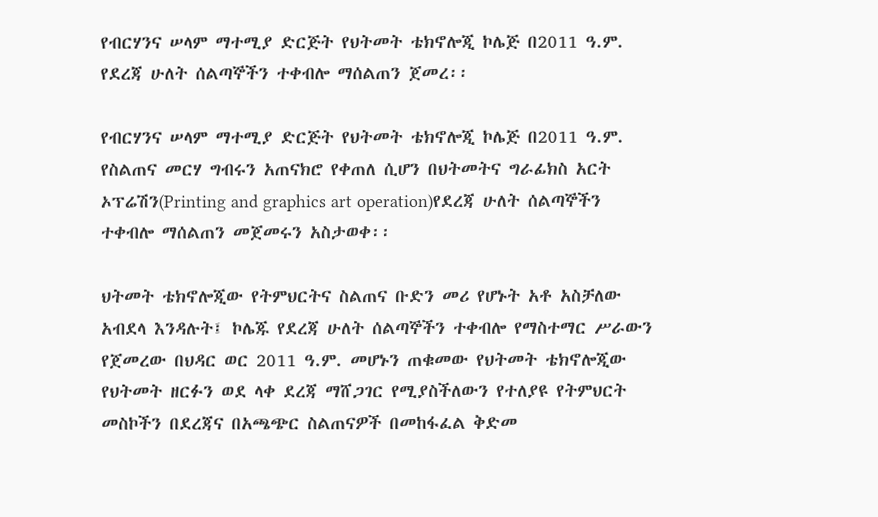የብርሃንና ሠላም ማተሚያ ድርጅት የህትመት ቴክኖሎጂ ኮሌጅ በ2011 ዓ.ም. የደረጃ ሁለት ሰልጣኞችን ተቀብሎ ማሰልጠን ጀመረ፡፡

የብርሃንና ሠላም ማተሚያ ድርጅት የህትመት ቴክኖሎጂ ኮሌጅ በ2011 ዓ.ም. የስልጠና መርሃ ግብሩን አጠናክሮ የቀጠለ ሲሆን በህትመትና ግራፊክስ አርት ኦፕሬሽን(Printing and graphics art operation)የደረጃ ሁለት ሰልጣኞችን ተቀብሎ ማሰልጠን መጀመሩን አስታወቀ፡፡

ህትመት ቴክኖሎጂው የትምህርትና ስልጠና ቡድን መሪ የሆኑት አቶ አስቻለው አብደላ እንዳሉት፤ ኮሌጁ የደረጃ ሁለት ሰልጣኞችን ተቀብሎ የማስተማር ሥራውን የጀመረው በህዳር ወር 2011 ዓ.ም. መሆኑን ጠቁመው የህትመት ቴክኖሎጂው የህትመት ዘርፉን ወደ ላቀ ደረጃ ማሸጋገር የሚያስችለውን የተለያዩ የትምህርት መስኮችን በደረጃና በአጫጭር ስልጠናዎች በመከፋፈል ቅድመ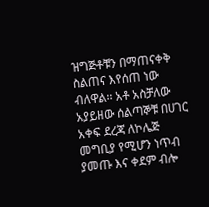ዝግጅቶቹን በማጠናቀቅ ስልጠና እየሰጠ ነው ብለዋል፡፡ አቶ አስቻለው አያይዘው ሰልጣኞቹ በሀገር አቀፍ ደረጃ ለኮሌጅ መግቢያ የሚሆን ነጥብ ያመጡ እና ቀደም ብሎ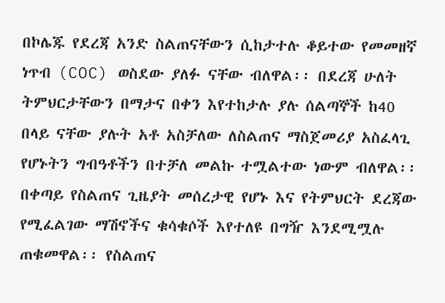በኮሌጁ የደረጃ አንድ ስልጠናቸውን ሲከታተሉ ቆይተው የመመዘኛ ነጥብ (COC) ወስደው ያለፉ ናቸው ብለዋል፡፡ በደረጃ ሁለት ትምህርታቸውን በማታና በቀን እየተከታሉ ያሉ ሰልጣኞች ከ40 በላይ ናቸው ያሉት አቶ አስቻለው ለስልጠና ማስጀመሪያ አስፈላጊ የሆኑትን ግብዓቶችን በተቻለ መልኩ ተሟልተው ነውም ብለዋል፡፡ በቀጣይ የስልጠና ጊዜያት መሰረታዊ የሆኑ እና የትምህርት ደረጃው የሚፈልገው ማሽኖችና ቁሳቁሶች እየተለዩ በግዥ እንደሚሟሉ ጠቁመዋል፡፡ የስልጠና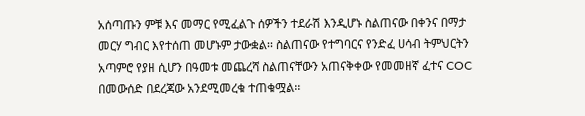አሰጣጡን ምቹ እና መማር የሚፈልጉ ሰዎችን ተደራሽ እንዲሆኑ ስልጠናው በቀንና በማታ መርሃ ግብር እየተሰጠ መሆኑም ታውቋል፡፡ ስልጠናው የተግባርና የንድፈ ሀሳብ ትምህርትን አጣምሮ የያዘ ሲሆን በዓመቱ መጨረሻ ስልጠናቸውን አጠናቅቀው የመመዘኛ ፈተና COC በመውሰድ በደረጃው አንደሚመረቁ ተጠቁሟል፡፡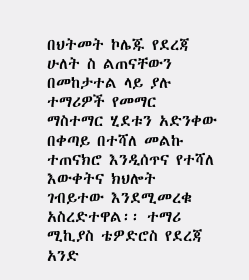በህትመት ኮሌጁ የደረጃ ሁለት ስ ልጠናቸውን በመከታተል ላይ ያሉ ተማሪዎች የመማር ማስተማር ሂደቱን አድንቀው በቀጣይ በተሻለ መልኩ ተጠናክሮ እንዲሰጥና የተሻለ እውቀትና ክህሎት ገብይተው እንደሚመረቁ አስረድተዋል፡፡ ተማሪ ሚኪያስ ቴዎድሮስ የደረጃ አንድ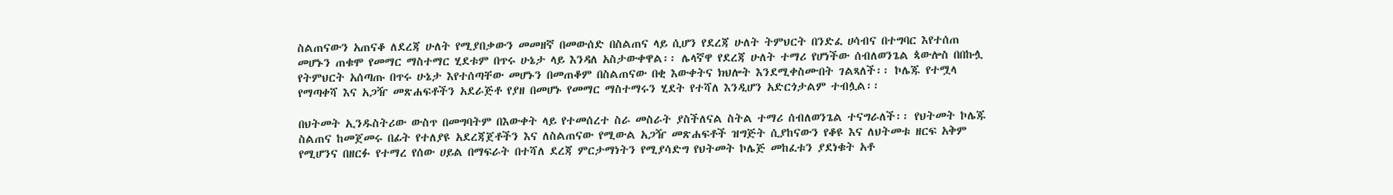ስልጠናውን አጠናቆ ለደረጃ ሁለት የሚያበቃውን መመዘኛ በመውሰድ በስልጠና ላይ ሲሆን የደረጃ ሁለት ትምህርት በንድፈ ሀሳብና በተግባር እየተሰጠ መሆኑን ጠቁሞ የመማር ማስተማር ሂደቱም በጥሩ ሁኔታ ላይ እንዳለ አስታውቀዋል፡፡ ሌላኛዋ የደረጃ ሁለት ተማሪ የሆነችው ሰብለወንጌል ጳውሎስ በበኩሏ የትምህርት አሰጣጡ በጥሩ ሁኔታ እየተሰጣቸው መሆኑን በመጠቆም በስልጠናው በቂ እውቀትና ክህሎት እንደሚቀስሙበት ገልጻለች፡፡ ኮሌጁ የተሟላ የማጣቀሻ እና አጋዥ መጽሐፍቶችን አደራጅቶ የያዘ በመሆኑ የመማር ማስተማሩን ሂደት የተሻለ እንዲሆን አድርጎታልም ተብሏል፡፡

በህትመት ኢንዱስትሪው ውስጥ በመግባትም በእውቀት ላይ የተመሰረተ ስራ መስራት ያስችለናል ስትል ተማሪ ሰብለወንጌል ተናግራለች፡፡ የህትመት ኮሌጁ ስልጠና ከመጀመሩ በፊት የተለያዩ አደረጃጀቶችን እና ለስልጠናው የሚውል አጋዥ መጽሐፍቶች ዝግጅት ሲያከናውን የቆዩ እና ለህትመቱ ዘርፍ አቅም የሚሆንና በዘርፉ የተማረ የሰው ሀይል በማፍራት በተሻለ ደረጃ ምርታማነትን የሚያሳድግ የህትመት ኮሌጅ መከፈቱን ያደነቁት አቶ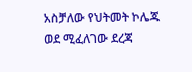አስቻለው የህትመት ኮሌጁ ወደ ሚፈለገው ደረጃ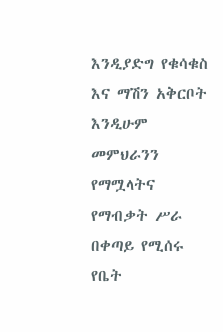እንዲያድግ የቁሳቁስ እና ማሽን አቅርቦት እንዲሁም መምህራንን የማሟላትና የማብቃት ሥራ በቀጣይ የሚሰሩ የቤት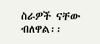ስራዎች ናቸው ብለዋል፡፡